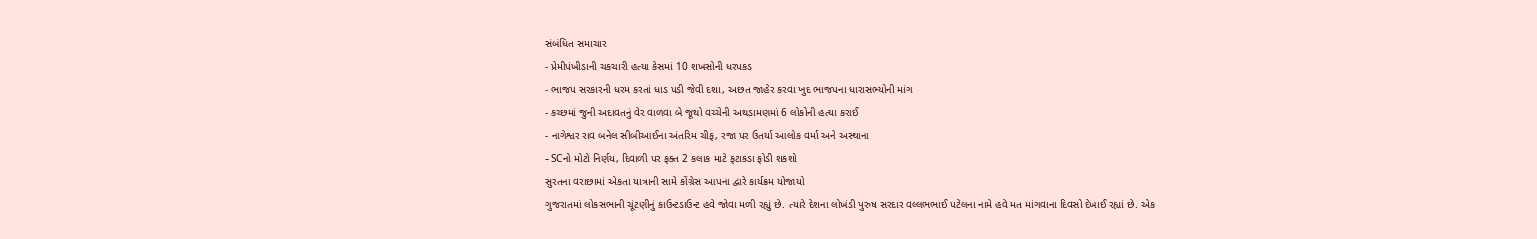સંબંધિત સમાચાર
- પ્રેમીપંખીડાની ચકચારી હત્યા કેસમાં 10 શખસોની ધરપકડ
- ભાજપ સરકારની ધરમ કરતાં ધાડ પડી જેવી દશા, અછત જાહેર કરવા ખુદ ભાજપના ધારાસભ્યોની માંગ
- કચ્છમાં જુની અદાવતનું વેર વાળવા બે જૂથો વચ્ચેની અથડામણમાં 6 લોકોની હત્યા કરાઈ
- નાગેશ્વર રાવ બનેલ સીબીઆઈના અંતરિમ ચીફ, રજા પર ઉતર્યા આલોક વર્મા અને અસ્થાના
- SCનો મોટો નિર્ણય, દિવાળી પર ફક્ત 2 કલાક માટે ફટાકડા ફોડી શકશો
સુરતના વરાછામાં એકતા યાત્રાની સામે કોંગ્રેસ આપના દ્વારે કાર્યક્રમ યોજાયો
ગુજરાતમાં લોકસભાની ચૂંટણીનું કાઉન્ટડાઉન્ટ હવે જોવા મળી રહ્યું છે. ત્યારે દેશના લોખંડી પુરુષ સરદાર વલ્લભભાઈ પટેલના નામે હવે મત માંગવાના દિવસો દેખાઈ રહ્યાં છે. એક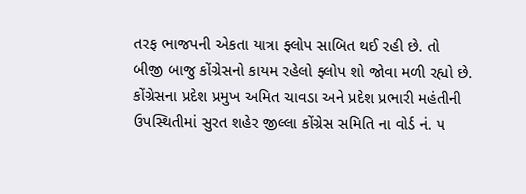તરફ ભાજપની એકતા યાત્રા ફ્લોપ સાબિત થઈ રહી છે. તો બીજી બાજુ કોંગ્રેસનો કાયમ રહેલો ફ્લોપ શો જોવા મળી રહ્યો છે. કોંગ્રેસના પ્રદેશ પ્રમુખ અમિત ચાવડા અને પ્રદેશ પ્રભારી મહંતીની ઉપસ્થિતીમાં સુરત શહેર જીલ્લા કોંગ્રેસ સમિતિ ના વોર્ડ નં. ૫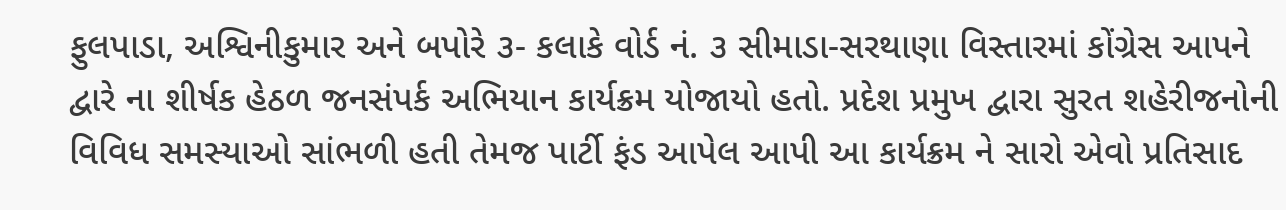ફુલપાડા, અશ્વિનીકુમાર અને બપોરે ૩- કલાકે વોર્ડ નં. ૩ સીમાડા-સરથાણા વિસ્તારમાં કોંગ્રેસ આપને દ્વારે ના શીર્ષક હેઠળ જનસંપર્ક અભિયાન કાર્યક્રમ યોજાયો હતો. પ્રદેશ પ્રમુખ દ્વારા સુરત શહેરીજનોની વિવિધ સમસ્યાઓ સાંભળી હતી તેમજ પાર્ટી ફંડ આપેલ આપી આ કાર્યક્રમ ને સારો એવો પ્રતિસાદ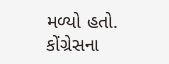મળ્યો હતો. કોંગ્રેસના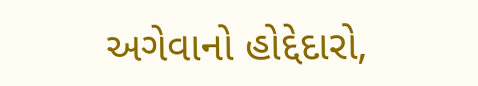અગેવાનો હોદ્દેદારો,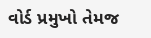વોર્ડ પ્રમુખો તેમજ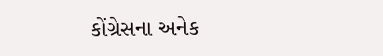કોંગ્રેસના અનેક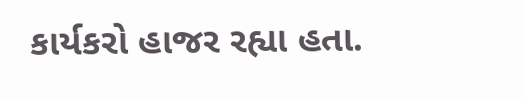કાર્યકરો હાજર રહ્યા હતા.